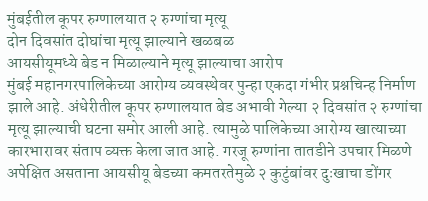मुंबईतील कूपर रुग्णालयात २ रुग्णांचा मृत्यू
दोन दिवसांत दोघांचा मृत्यू झाल्याने खळबळ
आयसीयूमध्ये बेड न मिळाल्याने मृत्यू झाल्याचा आरोप
मुंबई महानगरपालिकेच्या आरोग्य व्यवस्थेवर पुन्हा एकदा गंभीर प्रश्नचिन्ह निर्माण झाले आहे. अंधेरीतील कूपर रुग्णालयात बेड अभावी गेल्या २ दिवसांत २ रुग्णांचा मृत्यू झाल्याची घटना समोर आली आहे. त्यामुळे पालिकेच्या आरोग्य खात्याच्या कारभारावर संताप व्यक्त केला जात आहे. गरजू रुग्णांना तातडीने उपचार मिळणे अपेक्षित असताना आयसीयू बेडच्या कमतरतेमुळे २ कुटुंबांवर दुःखाचा डोंगर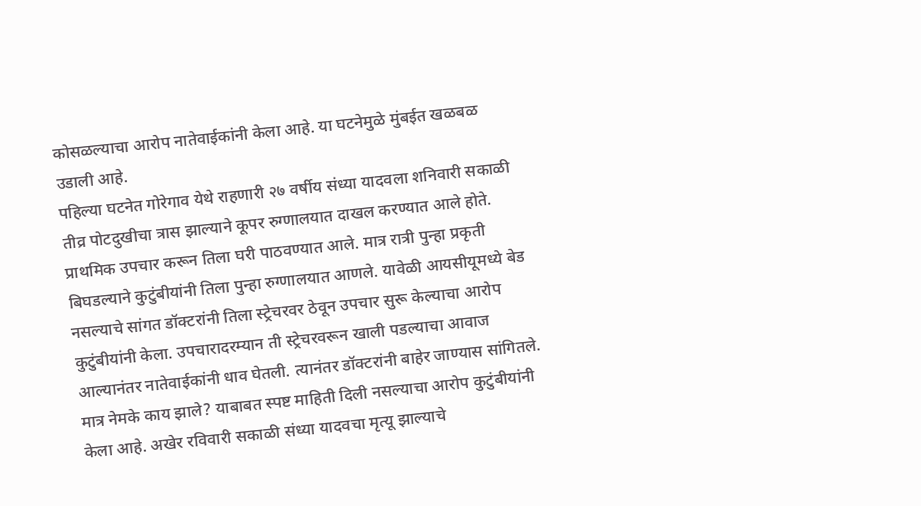कोसळल्याचा आरोप नातेवाईकांनी केला आहे. या घटनेमुळे मुंबईत खळबळ उडाली आहे.
पहिल्या घटनेत गोरेगाव येथे राहणारी २७ वर्षीय संध्या यादवला शनिवारी सकाळी तीव्र पोटदुखीचा त्रास झाल्याने कूपर रुग्णालयात दाखल करण्यात आले होते. प्राथमिक उपचार करून तिला घरी पाठवण्यात आले. मात्र रात्री पुन्हा प्रकृती बिघडल्याने कुटुंबीयांनी तिला पुन्हा रुग्णालयात आणले. यावेळी आयसीयूमध्ये बेड नसल्याचे सांगत डॉक्टरांनी तिला स्ट्रेचरवर ठेवून उपचार सुरू केल्याचा आरोप कुटुंबीयांनी केला. उपचारादरम्यान ती स्ट्रेचरवरून खाली पडल्याचा आवाज आल्यानंतर नातेवाईकांनी धाव घेतली. त्यानंतर डॉक्टरांनी बाहेर जाण्यास सांगितले. मात्र नेमके काय झाले? याबाबत स्पष्ट माहिती दिली नसल्याचा आरोप कुटुंबीयांनी केला आहे. अखेर रविवारी सकाळी संध्या यादवचा मृत्यू झाल्याचे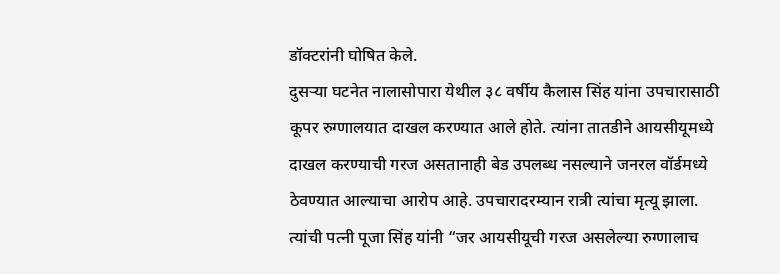डॉक्टरांनी घोषित केले.
दुसऱ्या घटनेत नालासोपारा येथील ३८ वर्षीय कैलास सिंह यांना उपचारासाठी कूपर रुग्णालयात दाखल करण्यात आले होते. त्यांना तातडीने आयसीयूमध्ये दाखल करण्याची गरज असतानाही बेड उपलब्ध नसल्याने जनरल वॉर्डमध्ये ठेवण्यात आल्याचा आरोप आहे. उपचारादरम्यान रात्री त्यांचा मृत्यू झाला. त्यांची पत्नी पूजा सिंह यांनी “जर आयसीयूची गरज असलेल्या रुग्णालाच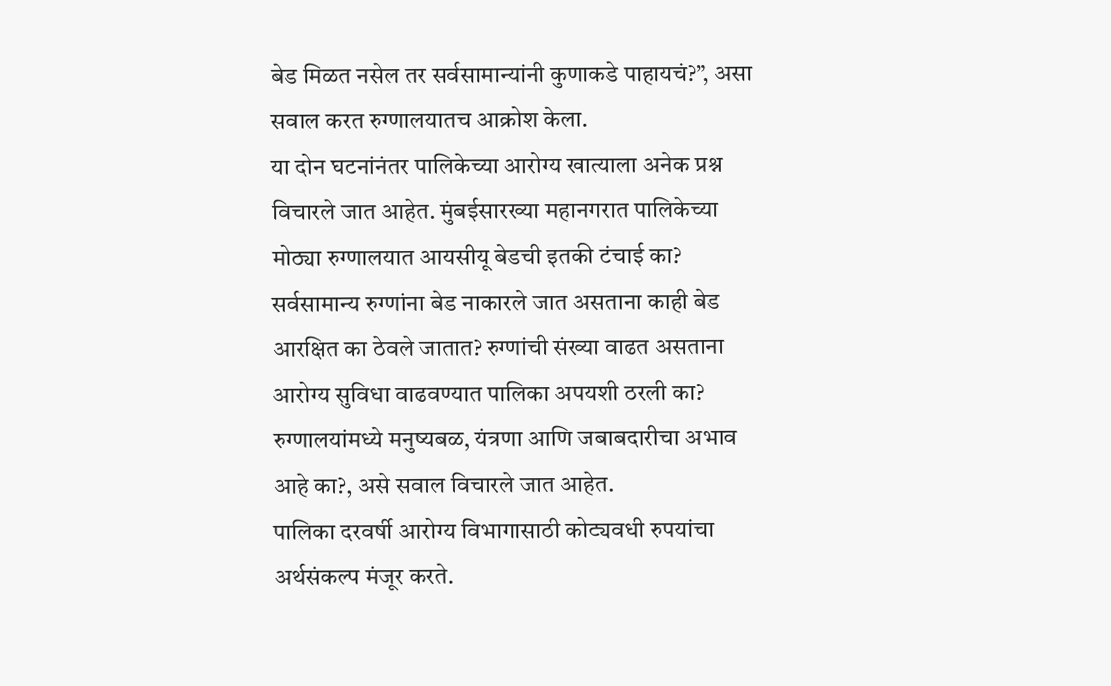बेड मिळत नसेल तर सर्वसामान्यांनी कुणाकडे पाहायचं?”, असा सवाल करत रुग्णालयातच आक्रोश केला.
या दोन घटनांनंतर पालिकेच्या आरोग्य खात्याला अनेक प्रश्न विचारले जात आहेत. मुंबईसारख्या महानगरात पालिकेच्या मोठ्या रुग्णालयात आयसीयू बेडची इतकी टंचाई का? सर्वसामान्य रुग्णांना बेड नाकारले जात असताना काही बेड आरक्षित का ठेवले जातात? रुग्णांची संख्या वाढत असताना आरोग्य सुविधा वाढवण्यात पालिका अपयशी ठरली का? रुग्णालयांमध्ये मनुष्यबळ, यंत्रणा आणि जबाबदारीचा अभाव आहे का?, असे सवाल विचारले जात आहेत.
पालिका दरवर्षी आरोग्य विभागासाठी कोट्यवधी रुपयांचा अर्थसंकल्प मंजूर करते.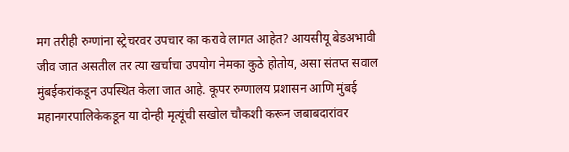मग तरीही रुग्णांना स्ट्रेचरवर उपचार का करावे लागत आहेत? आयसीयू बेडअभावी जीव जात असतील तर त्या खर्चाचा उपयोग नेमका कुठे होतोय, असा संतप्त सवाल मुंबईकरांकडून उपस्थित केला जात आहे. कूपर रुग्णालय प्रशासन आणि मुंबई महानगरपालिकेकडून या दोन्ही मृत्यूंची सखोल चौकशी करून जबाबदारांवर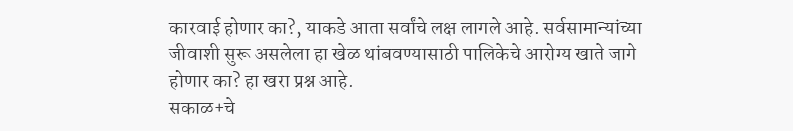कारवाई होणार का?, याकडे आता सर्वांचे लक्ष लागले आहे. सर्वसामान्यांच्या जीवाशी सुरू असलेला हा खेळ थांबवण्यासाठी पालिकेचे आरोग्य खाते जागे होणार का? हा खरा प्रश्न आहे.
सकाळ+चे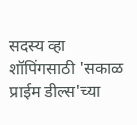सदस्य व्हा
शॉपिंगसाठी 'सकाळ प्राईम डील्स'च्या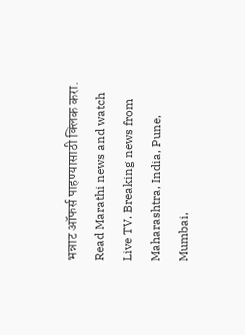भन्नाट ऑफर्स पाहण्यासाठी क्लिक करा.
Read Marathi news and watch Live TV. Breaking news from Maharashtra, India, Pune, Mumbai,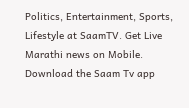Politics, Entertainment, Sports, Lifestyle at SaamTV. Get Live Marathi news on Mobile. Download the Saam Tv app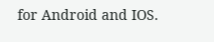for Android and IOS.